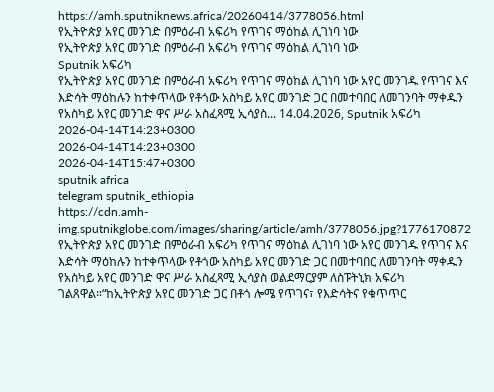https://amh.sputniknews.africa/20260414/3778056.html
የኢትዮጵያ አየር መንገድ በምዕራብ አፍሪካ የጥገና ማዕከል ሊገነባ ነው
የኢትዮጵያ አየር መንገድ በምዕራብ አፍሪካ የጥገና ማዕከል ሊገነባ ነው
Sputnik አፍሪካ
የኢትዮጵያ አየር መንገድ በምዕራብ አፍሪካ የጥገና ማዕከል ሊገነባ ነው አየር መንገዱ የጥገና እና እድሳት ማዕከሉን ከተቀጥላው የቶጎው አስካይ አየር መንገድ ጋር በመተባበር ለመገንባት ማቀዱን የአስካይ አየር መንገድ ዋና ሥራ አስፈጻሚ ኢሳያስ... 14.04.2026, Sputnik አፍሪካ
2026-04-14T14:23+0300
2026-04-14T14:23+0300
2026-04-14T15:47+0300
sputnik africa
telegram sputnik_ethiopia
https://cdn.amh-img.sputnikglobe.com/images/sharing/article/amh/3778056.jpg?1776170872
የኢትዮጵያ አየር መንገድ በምዕራብ አፍሪካ የጥገና ማዕከል ሊገነባ ነው አየር መንገዱ የጥገና እና እድሳት ማዕከሉን ከተቀጥላው የቶጎው አስካይ አየር መንገድ ጋር በመተባበር ለመገንባት ማቀዱን የአስካይ አየር መንገድ ዋና ሥራ አስፈጻሚ ኢሳያስ ወልደማርያም ለስፑትኒክ አፍሪካ ገልጸዋል።“ከኢትዮጵያ አየር መንገድ ጋር በቶጎ ሎሜ የጥገና፣ የእድሳትና የቁጥጥር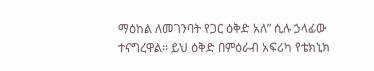ማዕከል ለመገንባት የጋር ዕቅድ አለ” ሲሉ ኃላፊው ተናግረዋል፡፡ ይህ ዕቅድ በምዕራብ አፍሪካ የቴክኒክ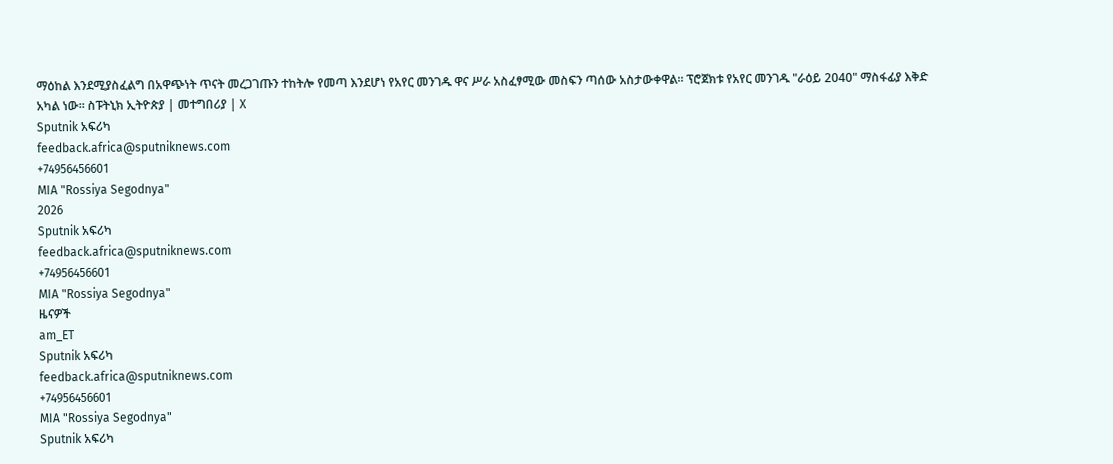ማዕከል እንደሚያስፈልግ በአዋጭነት ጥናት መረጋገጡን ተከትሎ የመጣ እንደሆነ የአየር መንገዱ ዋና ሥራ አስፈፃሚው መስፍን ጣሰው አስታውቀዋል። ፕሮጀክቱ የአየር መንገዱ "ራዕይ 2040" ማስፋፊያ እቅድ አካል ነው። ስፑትኒክ ኢትዮጵያ | መተግበሪያ | X
Sputnik አፍሪካ
feedback.africa@sputniknews.com
+74956456601
MIA "Rossiya Segodnya"
2026
Sputnik አፍሪካ
feedback.africa@sputniknews.com
+74956456601
MIA "Rossiya Segodnya"
ዜናዎች
am_ET
Sputnik አፍሪካ
feedback.africa@sputniknews.com
+74956456601
MIA "Rossiya Segodnya"
Sputnik አፍሪካ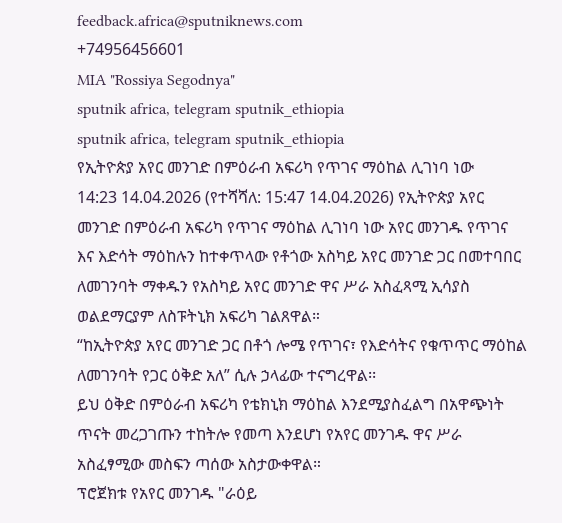feedback.africa@sputniknews.com
+74956456601
MIA "Rossiya Segodnya"
sputnik africa, telegram sputnik_ethiopia
sputnik africa, telegram sputnik_ethiopia
የኢትዮጵያ አየር መንገድ በምዕራብ አፍሪካ የጥገና ማዕከል ሊገነባ ነው
14:23 14.04.2026 (የተሻሻለ: 15:47 14.04.2026) የኢትዮጵያ አየር መንገድ በምዕራብ አፍሪካ የጥገና ማዕከል ሊገነባ ነው አየር መንገዱ የጥገና እና እድሳት ማዕከሉን ከተቀጥላው የቶጎው አስካይ አየር መንገድ ጋር በመተባበር ለመገንባት ማቀዱን የአስካይ አየር መንገድ ዋና ሥራ አስፈጻሚ ኢሳያስ ወልደማርያም ለስፑትኒክ አፍሪካ ገልጸዋል።
“ከኢትዮጵያ አየር መንገድ ጋር በቶጎ ሎሜ የጥገና፣ የእድሳትና የቁጥጥር ማዕከል ለመገንባት የጋር ዕቅድ አለ” ሲሉ ኃላፊው ተናግረዋል፡፡
ይህ ዕቅድ በምዕራብ አፍሪካ የቴክኒክ ማዕከል እንደሚያስፈልግ በአዋጭነት ጥናት መረጋገጡን ተከትሎ የመጣ እንደሆነ የአየር መንገዱ ዋና ሥራ አስፈፃሚው መስፍን ጣሰው አስታውቀዋል።
ፕሮጀክቱ የአየር መንገዱ "ራዕይ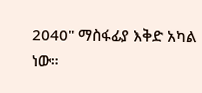2040" ማስፋፊያ እቅድ አካል ነው።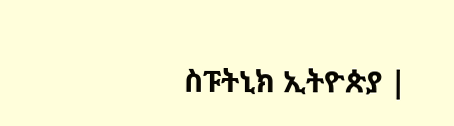ስፑትኒክ ኢትዮጵያ |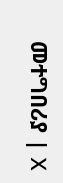መተግበሪያ | X